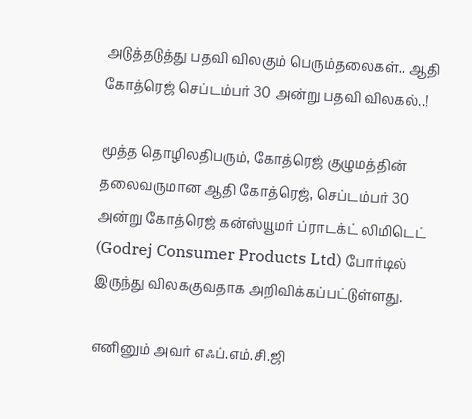அடுத்தடுத்து பதவி விலகும் பெரும்தலைகள்.. ஆதி கோத்ரெஜ் செப்டம்பர் 30 அன்று பதவி விலகல்..!

மூத்த தொழிலதிபரும், கோத்ரெஜ் குழுமத்தின் தலைவருமான ஆதி கோத்ரெஜ், செப்டம்பர் 30 அன்று கோத்ரெஜ் கன்ஸ்யூமர் ப்ராடக்ட் லிமிடெட் (Godrej Consumer Products Ltd) போர்டில் இருந்து விலககுவதாக அறிவிக்கப்பட்டுள்ளது.

எனினும் அவர் எஃப்.எம்.சி.ஜி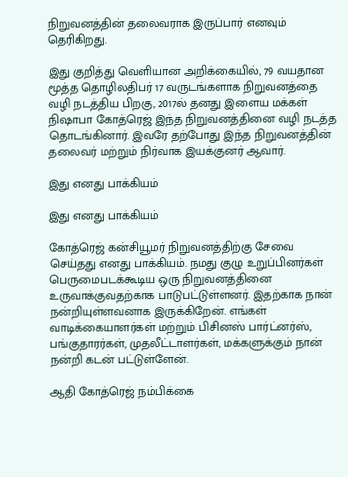நிறுவனத்தின் தலைவராக இருப்பார் எனவும் தெரிகிறது.

இது குறித்து வெளியான அறிக்கையில், 79 வயதான மூத்த தொழிலதிபர் 17 வருடங்களாக நிறுவனத்தை வழி நடத்திய பிறகு, 2017ல் தனது இளைய மக்கள் நிஷாபா கோத்ரெஜ் இந்த நிறுவனத்தினை வழி நடத்த தொடங்கினார். இவரே தற்போது இந்த நிறுவனத்தின் தலைவர் மற்றும் நிர்வாக இயக்குனர் ஆவார்.

இது எனது பாக்கியம்

இது எனது பாக்கியம்

கோத்ரெஜ் கன்சியூமர் நிறுவனத்திற்கு சேவை செய்தது எனது பாக்கியம். நமது குழு உறுப்பினர்கள் பெருமைபடக்கூடிய ஒரு நிறுவனத்தினை உருவாக்குவதற்காக பாடுபட்டுள்ளனர். இதற்காக நான் நன்றியுள்ளவனாக இருக்கிறேன். எங்கள் வாடிக்கையாளர்கள் மற்றும் பிசினஸ் பார்ட்னர்ஸ், பங்குதாரர்கள், முதலீட்டாளர்கள், மக்களுக்கும் நான் நன்றி கடன் பட்டுள்ளேன்.

ஆதி கோத்ரெஜ் நம்பிக்கை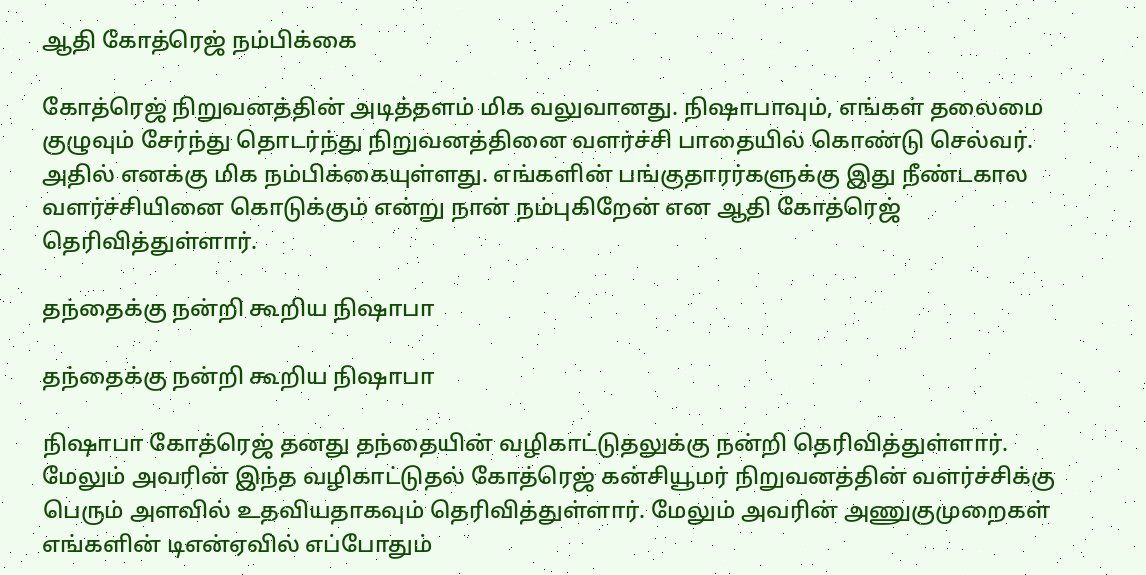ஆதி கோத்ரெஜ் நம்பிக்கை

கோத்ரெஜ் நிறுவனத்தின் அடித்தளம் மிக வலுவானது. நிஷாபாவும், எங்கள் தலைமை குழுவும் சேர்ந்து தொடர்ந்து நிறுவனத்தினை வளர்ச்சி பாதையில் கொண்டு செல்வர். அதில் எனக்கு மிக நம்பிக்கையுள்ளது. எங்களின் பங்குதாரர்களுக்கு இது நீண்டகால வளர்ச்சியினை கொடுக்கும் என்று நான் நம்புகிறேன் என ஆதி கோத்ரெஜ் தெரிவித்துள்ளார்.

தந்தைக்கு நன்றி கூறிய நிஷாபா

தந்தைக்கு நன்றி கூறிய நிஷாபா

நிஷாபா கோத்ரெஜ் தனது தந்தையின் வழிகாட்டுதலுக்கு நன்றி தெரிவித்துள்ளார். மேலும் அவரின் இந்த வழிகாட்டுதல் கோத்ரெஜ் கன்சியூமர் நிறுவனத்தின் வளர்ச்சிக்கு பெரும் அளவில் உதவியதாகவும் தெரிவித்துள்ளார். மேலும் அவரின் அணுகுமுறைகள் எங்களின் டிஎன்ஏவில் எப்போதும்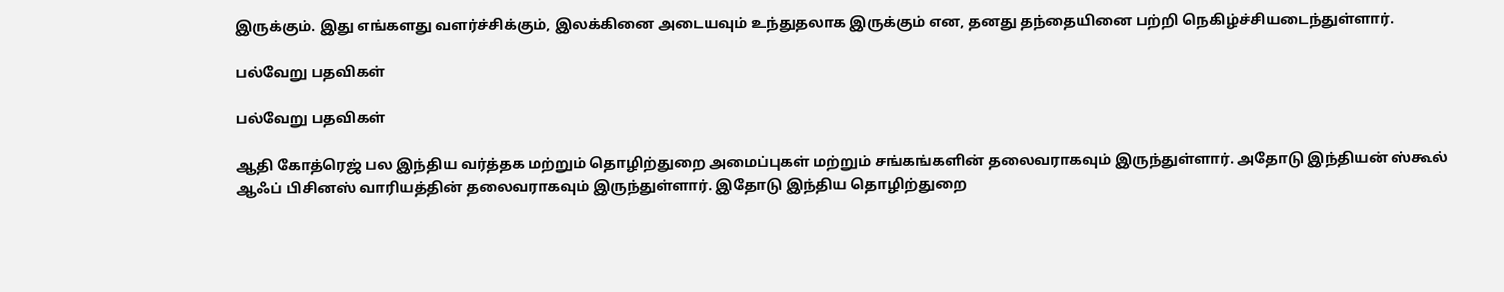இருக்கும். இது எங்களது வளர்ச்சிக்கும், இலக்கினை அடையவும் உந்துதலாக இருக்கும் என, தனது தந்தையினை பற்றி நெகிழ்ச்சியடைந்துள்ளார்.

பல்வேறு பதவிகள்

பல்வேறு பதவிகள்

ஆதி கோத்ரெஜ் பல இந்திய வர்த்தக மற்றும் தொழிற்துறை அமைப்புகள் மற்றும் சங்கங்களின் தலைவராகவும் இருந்துள்ளார். அதோடு இந்தியன் ஸ்கூல் ஆஃப் பிசினஸ் வாரியத்தின் தலைவராகவும் இருந்துள்ளார். இதோடு இந்திய தொழிற்துறை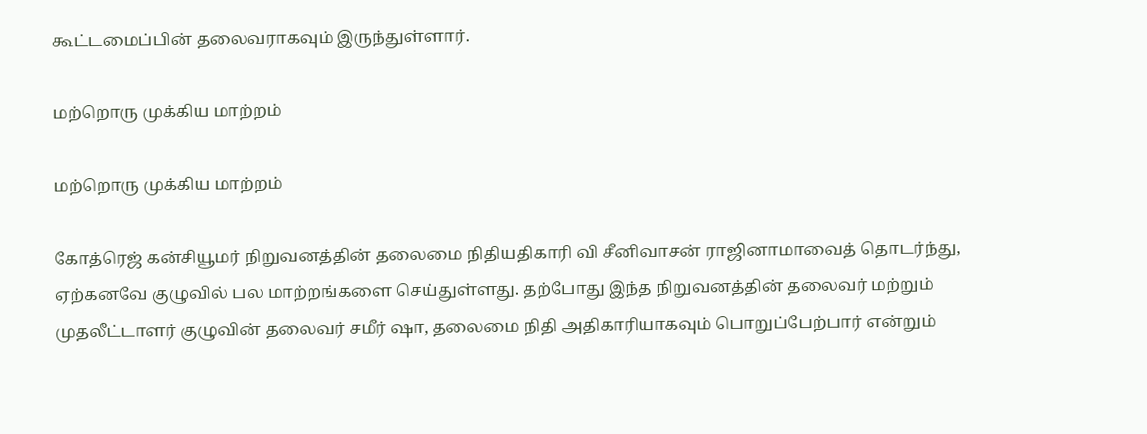கூட்டமைப்பின் தலைவராகவும் இருந்துள்ளார்.

மற்றொரு முக்கிய மாற்றம்

மற்றொரு முக்கிய மாற்றம்

கோத்ரெஜ் கன்சியூமர் நிறுவனத்தின் தலைமை நிதியதிகாரி வி சீனிவாசன் ராஜினாமாவைத் தொடர்ந்து, ஏற்கனவே குழுவில் பல மாற்றங்களை செய்துள்ளது. தற்போது இந்த நிறுவனத்தின் தலைவர் மற்றும் முதலீட்டாளர் குழுவின் தலைவர் சமீர் ஷா, தலைமை நிதி அதிகாரியாகவும் பொறுப்பேற்பார் என்றும்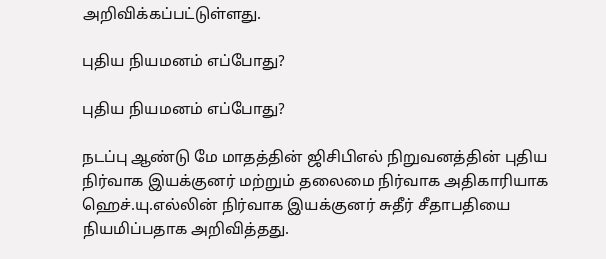அறிவிக்கப்பட்டுள்ளது.

புதிய நியமனம் எப்போது?

புதிய நியமனம் எப்போது?

நடப்பு ஆண்டு மே மாதத்தின் ஜிசிபிஎல் நிறுவனத்தின் புதிய நிர்வாக இயக்குனர் மற்றும் தலைமை நிர்வாக அதிகாரியாக ஹெச்.யு.எல்லின் நிர்வாக இயக்குனர் சுதீர் சீதாபதியை நியமிப்பதாக அறிவித்தது.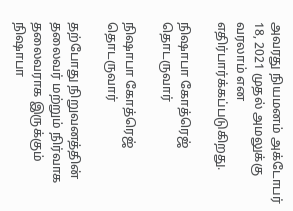அவரது நியமனம் அக்டோபர் 18, 2021 முதல் அமலுக்கு வரலாம் என எதிர்பார்க்கப்படுகிறது.

நிஷாபா கோத்ரெஜ் தொடருவார்

நிஷாபா கோத்ரெஜ் தொடருவார்

தற்போது நிறுவனத்தின் தலைவர் மற்றும் நிர்வாக தலைவராக இருக்கும் நிஷாபா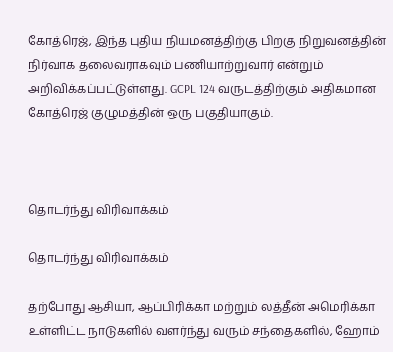கோத்ரெஜ், இந்த புதிய நியமனத்திற்கு பிறகு நிறுவனத்தின் நிர்வாக தலைவராகவும் பணியாற்றுவார் என்றும் அறிவிக்கப்பட்டுள்ளது. GCPL 124 வருடத்திற்கும் அதிகமான கோத்ரெஜ் குழுமத்தின் ஒரு பகுதியாகும்.



தொடர்ந்து விரிவாக்கம்

தொடர்ந்து விரிவாக்கம்

தற்போது ஆசியா, ஆப்பிரிக்கா மற்றும் லத்தீன் அமெரிக்கா உள்ளிட்ட நாடுகளில் வளர்ந்து வரும் சந்தைகளில், ஹோம்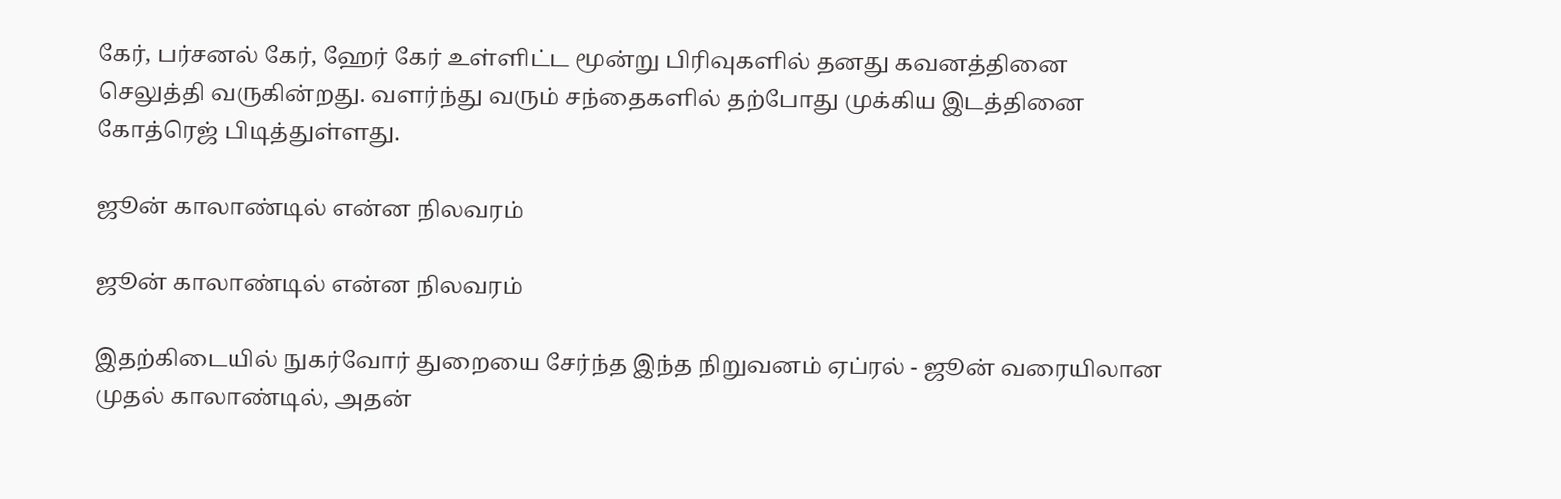கேர், பர்சனல் கேர், ஹேர் கேர் உள்ளிட்ட மூன்று பிரிவுகளில் தனது கவனத்தினை செலுத்தி வருகின்றது. வளர்ந்து வரும் சந்தைகளில் தற்போது முக்கிய இடத்தினை கோத்ரெஜ் பிடித்துள்ளது.

ஜூன் காலாண்டில் என்ன நிலவரம்

ஜூன் காலாண்டில் என்ன நிலவரம்

இதற்கிடையில் நுகர்வோர் துறையை சேர்ந்த இந்த நிறுவனம் ஏப்ரல் - ஜூன் வரையிலான முதல் காலாண்டில், அதன்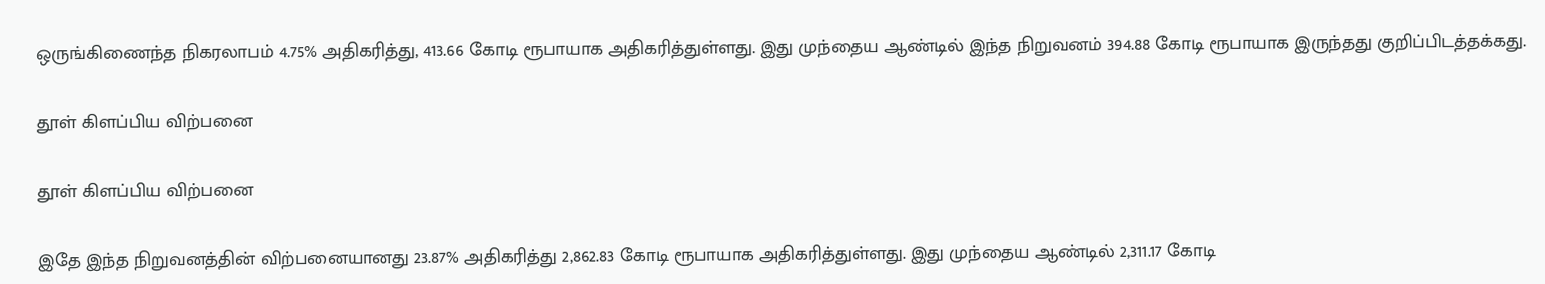ஒருங்கிணைந்த நிகரலாபம் 4.75% அதிகரித்து, 413.66 கோடி ரூபாயாக அதிகரித்துள்ளது. இது முந்தைய ஆண்டில் இந்த நிறுவனம் 394.88 கோடி ரூபாயாக இருந்தது குறிப்பிடத்தக்கது.

தூள் கிளப்பிய விற்பனை

தூள் கிளப்பிய விற்பனை

இதே இந்த நிறுவனத்தின் விற்பனையானது 23.87% அதிகரித்து 2,862.83 கோடி ரூபாயாக அதிகரித்துள்ளது. இது முந்தைய ஆண்டில் 2,311.17 கோடி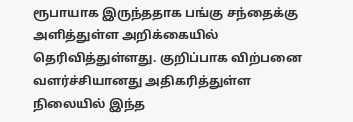ரூபாயாக இருந்ததாக பங்கு சந்தைக்கு அளித்துள்ள அறிக்கையில் தெரிவித்துள்ளது. குறிப்பாக விற்பனை வளர்ச்சியானது அதிகரித்துள்ள நிலையில் இந்த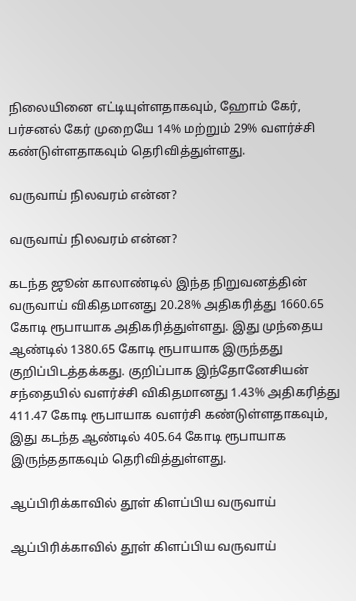நிலையினை எட்டியுள்ளதாகவும், ஹோம் கேர், பர்சனல் கேர் முறையே 14% மற்றும் 29% வளர்ச்சி கண்டுள்ளதாகவும் தெரிவித்துள்ளது.

வருவாய் நிலவரம் என்ன?

வருவாய் நிலவரம் என்ன?

கடந்த ஜூன் காலாண்டில் இந்த நிறுவனத்தின் வருவாய் விகிதமானது 20.28% அதிகரித்து 1660.65 கோடி ரூபாயாக அதிகரித்துள்ளது. இது முந்தைய ஆண்டில் 1380.65 கோடி ரூபாயாக இருந்தது குறிப்பிடத்தக்கது. குறிப்பாக இந்தோனேசியன் சந்தையில் வளர்ச்சி விகிதமானது 1.43% அதிகரித்து 411.47 கோடி ரூபாயாக வளர்சி கண்டுள்ளதாகவும், இது கடந்த ஆண்டில் 405.64 கோடி ரூபாயாக இருந்ததாகவும் தெரிவித்துள்ளது.

ஆப்பிரிக்காவில் தூள் கிளப்பிய வருவாய்

ஆப்பிரிக்காவில் தூள் கிளப்பிய வருவாய்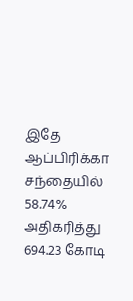இதே ஆப்பிரிக்கா சந்தையில் 58.74% அதிகரித்து 694.23 கோடி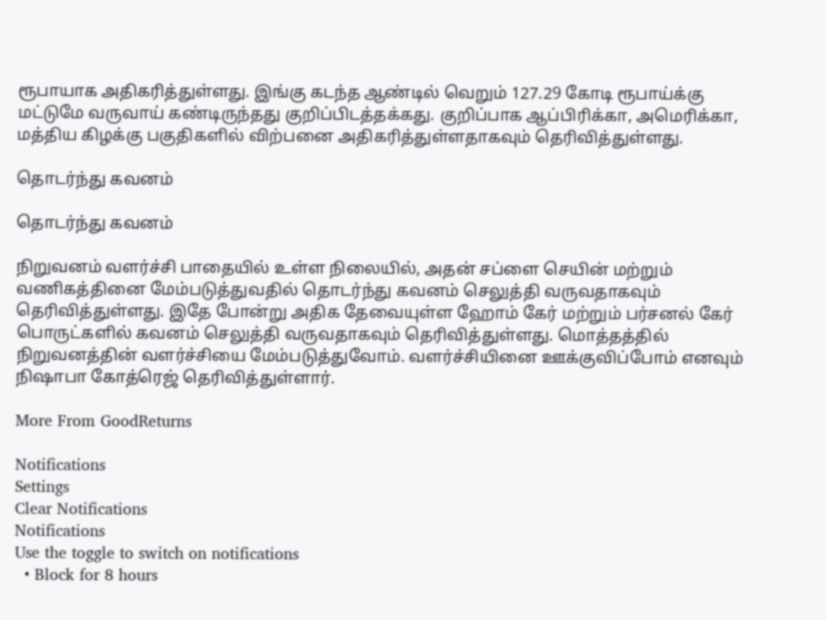ரூபாயாக அதிகரித்துள்ளது. இங்கு கடந்த ஆண்டில் வெறும் 127.29 கோடி ரூபாய்க்கு மட்டுமே வருவாய் கண்டிருந்தது குறிப்பிடத்தக்கது. குறிப்பாக ஆப்பிரிக்கா, அமெரிக்கா, மத்திய கிழக்கு பகுதிகளில் விற்பனை அதிகரித்துள்ளதாகவும் தெரிவித்துள்ளது.

தொடர்ந்து கவனம்

தொடர்ந்து கவனம்

நிறுவனம் வளர்ச்சி பாதையில் உள்ள நிலையில், அதன் சப்ளை செயின் மற்றும் வணிகத்தினை மேம்படுத்துவதில் தொடர்ந்து கவனம் செலுத்தி வருவதாகவும் தெரிவித்துள்ளது. இதே போன்று அதிக தேவையுள்ள ஹோம் கேர் மற்றும் பர்சனல் கேர் பொருட்களில் கவனம் செலுத்தி வருவதாகவும் தெரிவித்துள்ளது. மொத்தத்தில் நிறுவனத்தின் வளர்ச்சியை மேம்படுத்துவோம். வளர்ச்சியினை ஊக்குவிப்போம் எனவும் நிஷாபா கோத்ரெஜ் தெரிவித்துள்ளார்.

More From GoodReturns

Notifications
Settings
Clear Notifications
Notifications
Use the toggle to switch on notifications
  • Block for 8 hours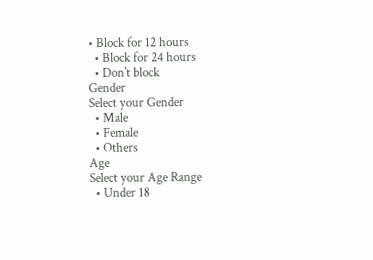• Block for 12 hours
  • Block for 24 hours
  • Don't block
Gender
Select your Gender
  • Male
  • Female
  • Others
Age
Select your Age Range
  • Under 18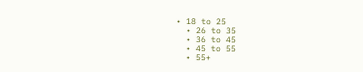• 18 to 25
  • 26 to 35
  • 36 to 45
  • 45 to 55
  • 55+